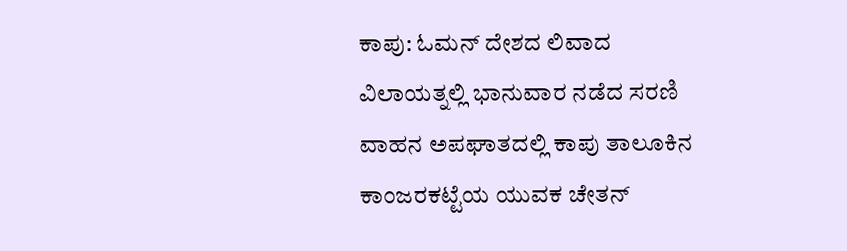ಕಾಪು: ಓಮನ್ ದೇಶದ ಲಿವಾದ ವಿಲಾಯತ್ನಲ್ಲಿ ಭಾನುವಾರ ನಡೆದ ಸರಣಿ ವಾಹನ ಅಪಘಾತದಲ್ಲಿ ಕಾಪು ತಾಲೂಕಿನ ಕಾಂಜರಕಟ್ಟೆಯ ಯುವಕ ಚೇತನ್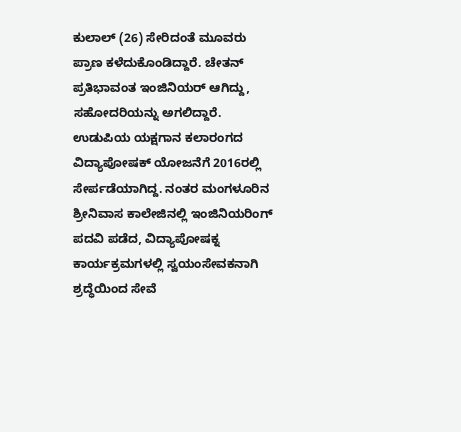ಕುಲಾಲ್ (26) ಸೇರಿದಂತೆ ಮೂವರು ಪ್ರಾಣ ಕಳೆದುಕೊಂಡಿದ್ದಾರೆ. ಚೇತನ್ ಪ್ರತಿಭಾವಂತ ಇಂಜಿನಿಯರ್ ಆಗಿದ್ದು, ಸಹೋದರಿಯನ್ನು ಅಗಲಿದ್ದಾರೆ. ಉಡುಪಿಯ ಯಕ್ಷಗಾನ ಕಲಾರಂಗದ ವಿದ್ಯಾಪೋಷಕ್ ಯೋಜನೆಗೆ 2016ರಲ್ಲಿ ಸೇರ್ಪಡೆಯಾಗಿದ್ದ. ನಂತರ ಮಂಗಳೂರಿನ ಶ್ರೀನಿವಾಸ ಕಾಲೇಜಿನಲ್ಲಿ ಇಂಜಿನಿಯರಿಂಗ್ ಪದವಿ ಪಡೆದ, ವಿದ್ಯಾಪೋಷಕ್ನ ಕಾರ್ಯಕ್ರಮಗಳಲ್ಲಿ ಸ್ವಯಂಸೇವಕನಾಗಿ ಶ್ರದ್ಧೆಯಿಂದ ಸೇವೆ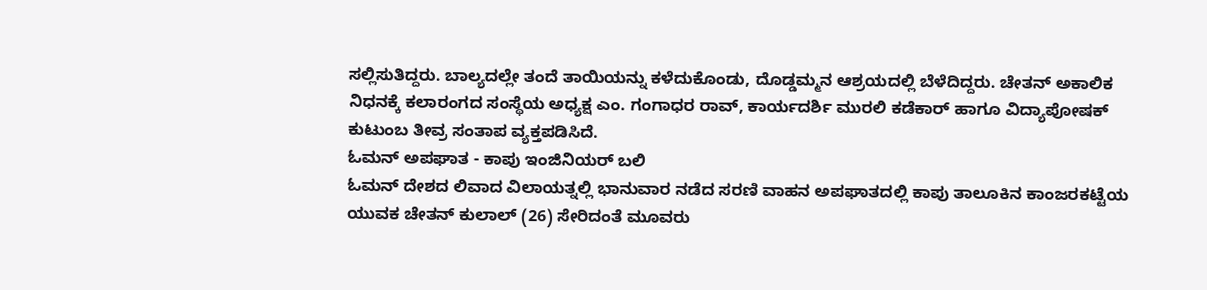ಸಲ್ಲಿಸುತಿದ್ದರು. ಬಾಲ್ಯದಲ್ಲೇ ತಂದೆ ತಾಯಿಯನ್ನು ಕಳೆದುಕೊಂಡು, ದೊಡ್ಡಮ್ಮನ ಆಶ್ರಯದಲ್ಲಿ ಬೆಳೆದಿದ್ದರು. ಚೇತನ್ ಅಕಾಲಿಕ ನಿಧನಕ್ಕೆ ಕಲಾರಂಗದ ಸಂಸ್ಥೆಯ ಅಧ್ಯಕ್ಷ ಎಂ. ಗಂಗಾಧರ ರಾವ್, ಕಾರ್ಯದರ್ಶಿ ಮುರಲಿ ಕಡೆಕಾರ್ ಹಾಗೂ ವಿದ್ಯಾಪೋಷಕ್ ಕುಟುಂಬ ತೀವ್ರ ಸಂತಾಪ ವ್ಯಕ್ತಪಡಿಸಿದೆ.
ಓಮನ್ ಅಪಘಾತ - ಕಾಪು ಇಂಜಿನಿಯರ್ ಬಲಿ
ಓಮನ್ ದೇಶದ ಲಿವಾದ ವಿಲಾಯತ್ನಲ್ಲಿ ಭಾನುವಾರ ನಡೆದ ಸರಣಿ ವಾಹನ ಅಪಘಾತದಲ್ಲಿ ಕಾಪು ತಾಲೂಕಿನ ಕಾಂಜರಕಟ್ಟೆಯ ಯುವಕ ಚೇತನ್ ಕುಲಾಲ್ (26) ಸೇರಿದಂತೆ ಮೂವರು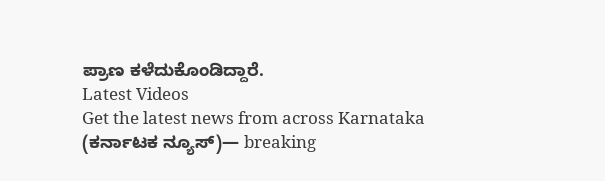ಪ್ರಾಣ ಕಳೆದುಕೊಂಡಿದ್ದಾರೆ.
Latest Videos
Get the latest news from across Karnataka (ಕರ್ನಾಟಕ ನ್ಯೂಸ್)— breaking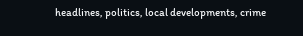headlines, politics, local developments, crime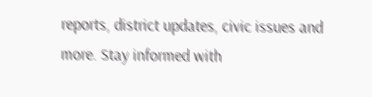reports, district updates, civic issues and more. Stay informed with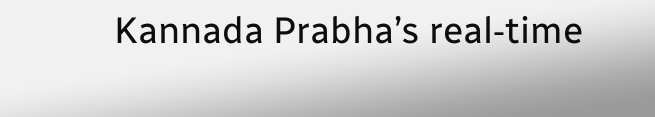Kannada Prabha’s real‑time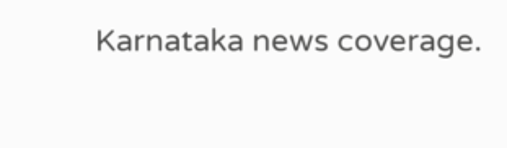Karnataka news coverage.